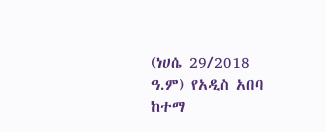(ነሀሴ 29/2018 ዓ.ም) የአዲስ አበባ ከተማ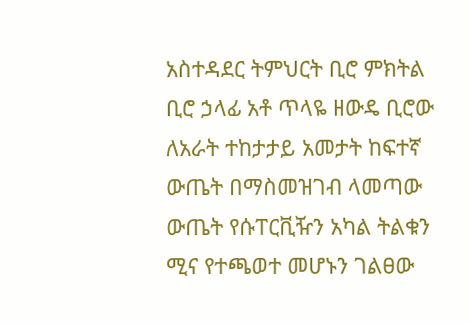አስተዳደር ትምህርት ቢሮ ምክትል ቢሮ ኃላፊ አቶ ጥላዬ ዘውዴ ቢሮው ለአራት ተከታታይ አመታት ከፍተኛ ውጤት በማስመዝገብ ላመጣው ውጤት የሱፐርቪዥን አካል ትልቁን ሚና የተጫወተ መሆኑን ገልፀው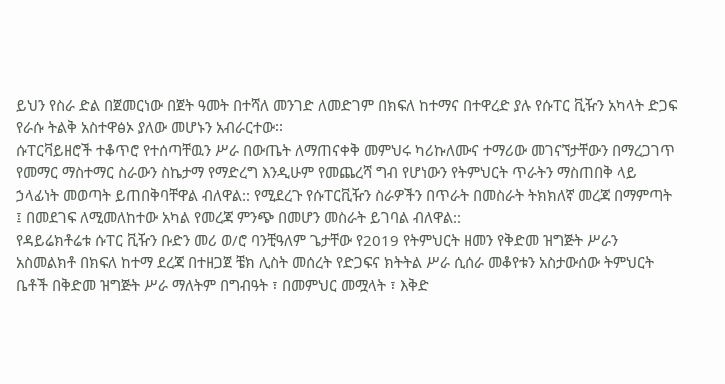ይህን የስራ ድል በጀመርነው በጀት ዓመት በተሻለ መንገድ ለመድገም በክፍለ ከተማና በተዋረድ ያሉ የሱፐር ቪዥን አካላት ድጋፍ የራሱ ትልቅ አስተዋፅኦ ያለው መሆኑን አብራርተው፡፡
ሱፐርቫይዘሮች ተቆጥሮ የተሰጣቸዉን ሥራ በውጤት ለማጠናቀቅ መምህሩ ካሪኩለሙና ተማሪው መገናኘታቸውን በማረጋገጥ የመማር ማስተማር ስራውን ስኬታማ የማድረግ እንዲሁም የመጨረሻ ግብ የሆነውን የትምህርት ጥራትን ማስጠበቅ ላይ ኃላፊነት መወጣት ይጠበቅባቸዋል ብለዋል:: የሚደረጉ የሱፐርቪዥን ስራዎችን በጥራት በመስራት ትክክለኛ መረጃ በማምጣት ፤ በመደገፍ ለሚመለከተው አካል የመረጃ ምንጭ በመሆን መስራት ይገባል ብለዋል::
የዳይሬክቶሬቱ ሱፐር ቪዥን ቡድን መሪ ወ/ሮ ባንቺዓለም ጌታቸው የ2019 የትምህርት ዘመን የቅድመ ዝግጅት ሥራን አስመልክቶ በክፍለ ከተማ ደረጃ በተዘጋጀ ቼክ ሊስት መሰረት የድጋፍና ክትትል ሥራ ሲሰራ መቆየቱን አስታውሰው ትምህርት ቤቶች በቅድመ ዝግጅት ሥራ ማለትም በግብዓት ፣ በመምህር መሟላት ፣ እቅድ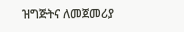ዝግጅትና ለመጀመሪያ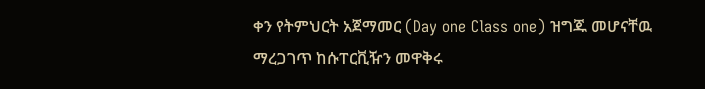ቀን የትምህርት አጀማመር (Day one Class one) ዝግጁ መሆናቸዉ ማረጋገጥ ከሱፐርቪዥን መዋቅሩ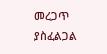መረጋጥ ያስፈልጋል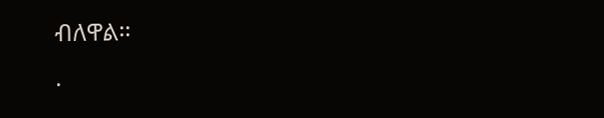ብለዋል፡፡
.